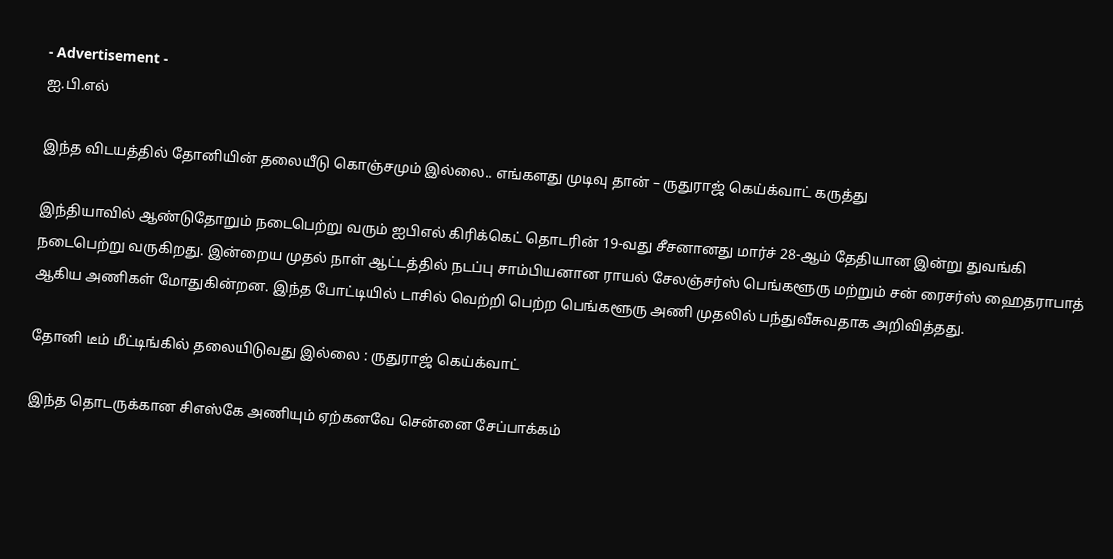- Advertisement -
ஐ.பி.எல்

இந்த விடயத்தில் தோனியின் தலையீடு கொஞ்சமும் இல்லை.. எங்களது முடிவு தான் – ருதுராஜ் கெய்க்வாட் கருத்து

இந்தியாவில் ஆண்டுதோறும் நடைபெற்று வரும் ஐபிஎல் கிரிக்கெட் தொடரின் 19-வது சீசனானது மார்ச் 28-ஆம் தேதியான இன்று துவங்கி நடைபெற்று வருகிறது. இன்றைய முதல் நாள் ஆட்டத்தில் நடப்பு சாம்பியனான ராயல் சேலஞ்சர்ஸ் பெங்களூரு மற்றும் சன் ரைசர்ஸ் ஹைதராபாத் ஆகிய அணிகள் மோதுகின்றன. இந்த போட்டியில் டாசில் வெற்றி பெற்ற பெங்களூரு அணி முதலில் பந்துவீசுவதாக அறிவித்தது.

தோனி டீம் மீட்டிங்கில் தலையிடுவது இல்லை : ருதுராஜ் கெய்க்வாட்

இந்த தொடருக்கான சிஎஸ்கே அணியும் ஏற்கனவே சென்னை சேப்பாக்கம்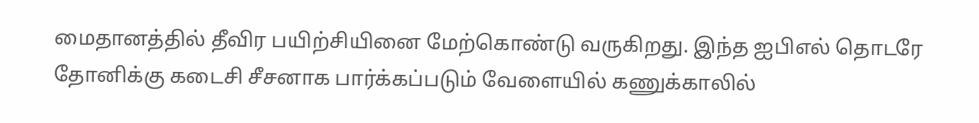மைதானத்தில் தீவிர பயிற்சியினை மேற்கொண்டு வருகிறது. இந்த ஐபிஎல் தொடரே தோனிக்கு கடைசி சீசனாக பார்க்கப்படும் வேளையில் கணுக்காலில்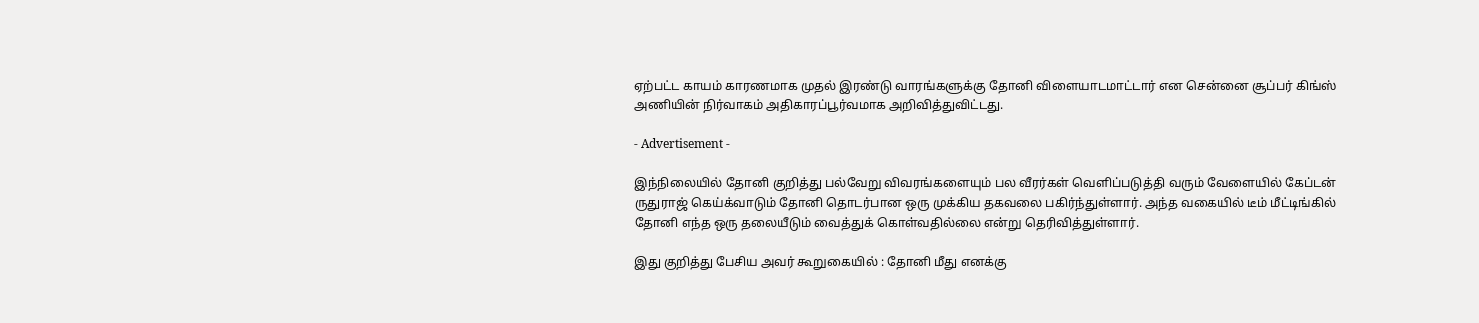ஏற்பட்ட காயம் காரணமாக முதல் இரண்டு வாரங்களுக்கு தோனி விளையாடமாட்டார் என சென்னை சூப்பர் கிங்ஸ் அணியின் நிர்வாகம் அதிகாரப்பூர்வமாக அறிவித்துவிட்டது.

- Advertisement -

இந்நிலையில் தோனி குறித்து பல்வேறு விவரங்களையும் பல வீரர்கள் வெளிப்படுத்தி வரும் வேளையில் கேப்டன் ருதுராஜ் கெய்க்வாடும் தோனி தொடர்பான ஒரு முக்கிய தகவலை பகிர்ந்துள்ளார். அந்த வகையில் டீம் மீட்டிங்கில் தோனி எந்த ஒரு தலையீடும் வைத்துக் கொள்வதில்லை என்று தெரிவித்துள்ளார்.

இது குறித்து பேசிய அவர் கூறுகையில் : தோனி மீது எனக்கு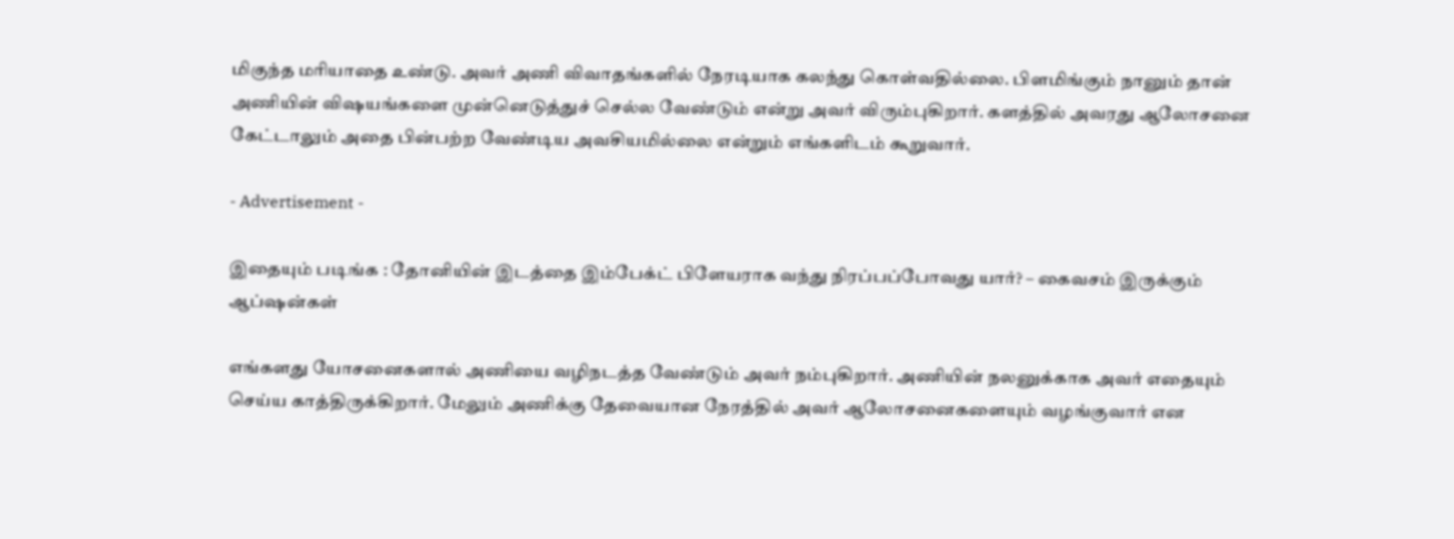மிகுந்த மரியாதை உண்டு. அவர் அணி விவாதங்களில் நேரடியாக கலந்து கொள்வதில்லை. பிளமிங்கும் நானும் தான் அணியின் விஷயங்களை முன்னெடுத்துச் செல்ல வேண்டும் என்று அவர் விரும்புகிறார். களத்தில் அவரது ஆலோசனை கேட்டாலும் அதை பின்பற்ற வேண்டிய அவசியமில்லை என்றும் எங்களிடம் கூறுவார்.

- Advertisement -

இதையும் படிங்க : தோனியின் இடத்தை இம்பேக்ட் பிளேயராக வந்து நிரப்பப்போவது யார்? – கைவசம் இருக்கும் ஆப்ஷன்கள்

எங்களது யோசனைகளால் அணியை வழிநடத்த வேண்டும் அவர் நம்புகிறார். அணியின் நலனுக்காக அவர் எதையும் செய்ய காத்திருக்கிறார். மேலும் அணிக்கு தேவையான நேரத்தில் அவர் ஆலோசனைகளையும் வழங்குவார் என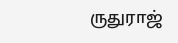ருதுராஜ்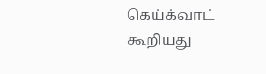கெய்க்வாட் கூறியது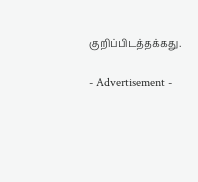குறிப்பிடத்தக்கது.

- Advertisement -